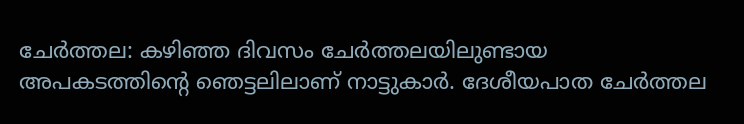ചേർത്തല: കഴിഞ്ഞ ദിവസം ചേർത്തലയിലുണ്ടായ അപകടത്തിന്റെ ഞെട്ടലിലാണ് നാട്ടുകാർ. ദേശീയപാത ചേർത്തല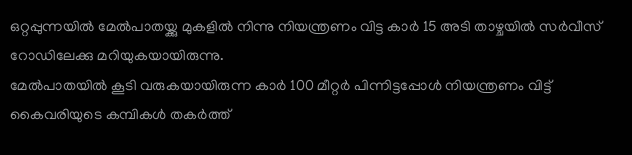ഒറ്റപ്പുന്നയിൽ മേൽപാതയ്ക്കു മുകളിൽ നിന്നു നിയന്ത്രണം വിട്ട കാർ 15 അടി താഴ്ചയിൽ സർവീസ് റോഡിലേക്കു മറിയുകയായിരുന്നു.
മേൽപാതയിൽ കൂടി വരുകയായിരുന്ന കാർ 100 മീറ്റർ പിന്നിട്ടപ്പോൾ നിയന്ത്രണം വിട്ട് കൈവരിയുടെ കമ്പികൾ തകർത്ത്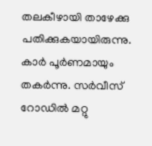തലകീഴായി താഴേക്കു പതിക്കുകയായിരുന്നു.
കാർ പൂർണമായും തകർന്നു. സർവീസ് റോഡിൽ മറ്റു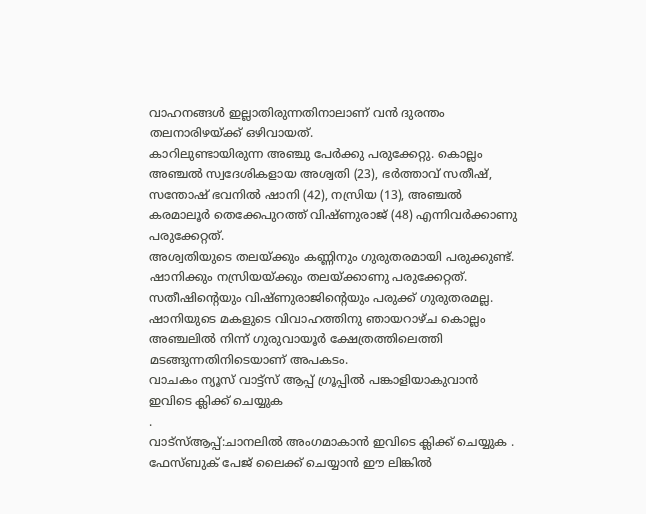വാഹനങ്ങൾ ഇല്ലാതിരുന്നതിനാലാണ് വൻ ദുരന്തം തലനാരിഴയ്ക്ക് ഒഴിവായത്.
കാറിലുണ്ടായിരുന്ന അഞ്ചു പേർക്കു പരുക്കേറ്റു. കൊല്ലം അഞ്ചൽ സ്വദേശികളായ അശ്വതി (23), ഭർത്താവ് സതീഷ്, സന്തോഷ് ഭവനിൽ ഷാനി (42), നസ്രിയ (13), അഞ്ചൽ കരമാലൂർ തെക്കേപുറത്ത് വിഷ്ണുരാജ് (48) എന്നിവർക്കാണു പരുക്കേറ്റത്.
അശ്വതിയുടെ തലയ്ക്കും കണ്ണിനും ഗുരുതരമായി പരുക്കുണ്ട്. ഷാനിക്കും നസ്രിയയ്ക്കും തലയ്ക്കാണു പരുക്കേറ്റത്. സതീഷിന്റെയും വിഷ്ണുരാജിന്റെയും പരുക്ക് ഗുരുതരമല്ല.
ഷാനിയുടെ മകളുടെ വിവാഹത്തിനു ഞായറാഴ്ച കൊല്ലം അഞ്ചലിൽ നിന്ന് ഗുരുവായൂർ ക്ഷേത്രത്തിലെത്തി മടങ്ങുന്നതിനിടെയാണ് അപകടം.
വാചകം ന്യൂസ് വാട്ട്സ് ആപ്പ് ഗ്രൂപ്പിൽ പങ്കാളിയാകുവാൻ
ഇവിടെ ക്ലിക്ക് ചെയ്യുക
.
വാട്സ്ആപ്പ്:ചാനലിൽ അംഗമാകാൻ ഇവിടെ ക്ലിക്ക് ചെയ്യുക .
ഫേസ്ബുക് പേജ് ലൈക്ക് ചെയ്യാൻ ഈ ലിങ്കിൽ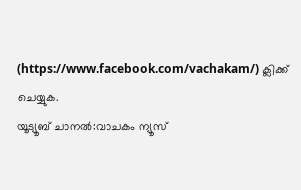(https://www.facebook.com/vachakam/) ക്ലിക്ക് ചെയ്യുക.
യൂട്യൂബ് ചാനൽ:വാചകം ന്യൂസ്